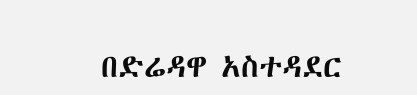በድሬዳዋ አስተዳደር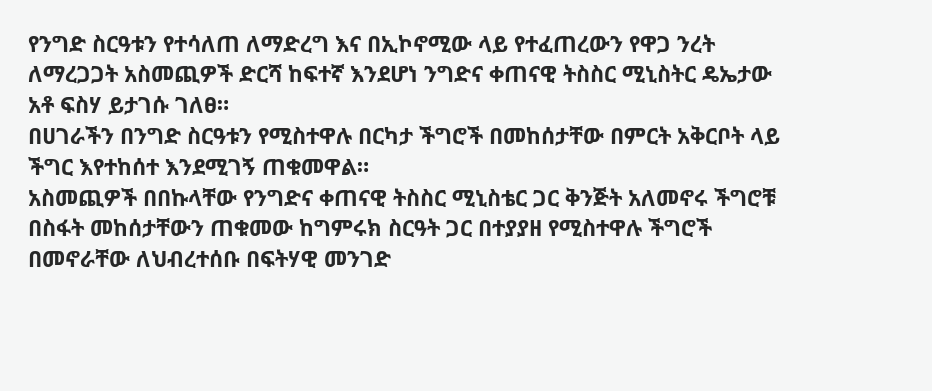የንግድ ስርዓቱን የተሳለጠ ለማድረግ እና በኢኮኖሚው ላይ የተፈጠረውን የዋጋ ንረት ለማረጋጋት አስመጪዎች ድርሻ ከፍተኛ እንደሆነ ንግድና ቀጠናዊ ትስስር ሚኒስትር ዴኤታው አቶ ፍስሃ ይታገሱ ገለፀ።
በሀገራችን በንግድ ስርዓቱን የሚስተዋሉ በርካታ ችግሮች በመከሰታቸው በምርት አቅርቦት ላይ ችግር እየተከሰተ እንደሚገኝ ጠቁመዋል።
አስመጪዎች በበኩላቸው የንግድና ቀጠናዊ ትስስር ሚኒስቴር ጋር ቅንጅት አለመኖሩ ችግሮቹ በስፋት መከሰታቸውን ጠቁመው ከግምሩክ ስርዓት ጋር በተያያዘ የሚስተዋሉ ችግሮች በመኖራቸው ለህብረተሰቡ በፍትሃዊ መንገድ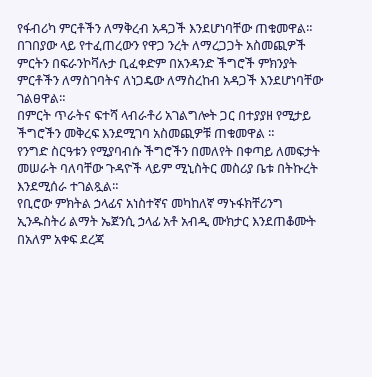የፋብሪካ ምርቶችን ለማቅረብ አዳጋች እንደሆነባቸው ጠቁመዋል።
በገበያው ላይ የተፈጠረውን የዋጋ ንረት ለማረጋጋት አስመጪዎች ምርትን በፍራንኮቫሉታ ቢፈቀድም በአንዳንድ ችግሮች ምክንያት ምርቶችን ለማስገባትና ለነጋዴው ለማስረከብ አዳጋች እንደሆነባቸው ገልፀዋል።
በምርት ጥራትና ፍተሻ ላብራቶሪ አገልግሎት ጋር በተያያዘ የሚታይ ችግሮችን መቅረፍ እንደሚገባ አስመጪዎቹ ጠቁመዋል ።
የንግድ ስርዓቱን የሚያባብሱ ችግሮችን በመለየት በቀጣይ ለመፍታት መሠራት ባለባቸው ጉዳዮች ላይም ሚኒስትር መስሪያ ቤቱ በትኩረት እንደሚሰራ ተገልጿል።
የቢሮው ምክትል ኃላፊና አነስተኛና መካከለኛ ማኑፋክቸሪንግ ኢንዱስትሪ ልማት ኤጀንሲ ኃላፊ አቶ አብዲ ሙክታር እንደጠቆሙት በአለም አቀፍ ደረጃ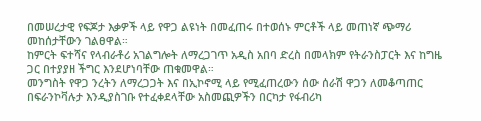በመሠረታዊ የፍጆታ እቃዎች ላይ የዋጋ ልዩነት በመፈጠሩ በተወሰኑ ምርቶች ላይ መጠነኛ ጭማሪ መከሰታቸውን ገልፀዋል።
ከምርት ፍተሻና የላብራቶሪ አገልግሎት ለማረጋገጥ አዲስ አበባ ድረስ በመላክም የትራንስፓርት እና ከግዜ ጋር በተያያዘ ችግር እንደሆነባቸው ጠቁመዋል።
መንግስት የዋጋ ንረትን ለማረጋጋት እና በኢኮኖሚ ላይ የሚፈጠረውን ሰው ሰራሽ ዋጋን ለመቆጣጠር በፍራንኮቫሉታ እንዲያስገቡ የተፈቀደላቸው አስመጪዎችን በርካታ የፋብሪካ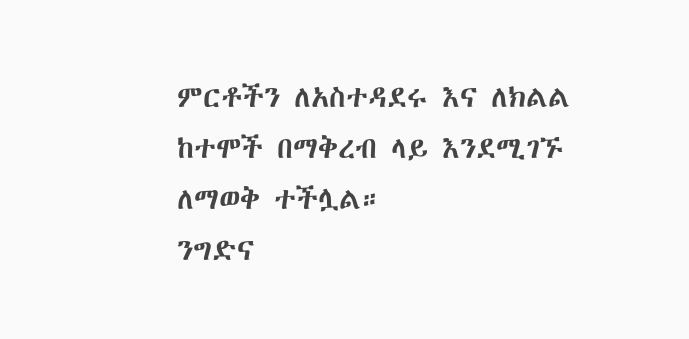ምርቶችን ለአስተዳደሩ እና ለክልል ከተሞች በማቅረብ ላይ እንደሚገኙ ለማወቅ ተችሏል።
ንግድና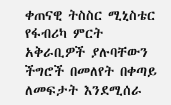ቀጠናዊ ትስስር ሚኒስቴር የፋብሪካ ምርት አቅራቢዎች ያሉባቸውን ችግሮች በመለየት በቀጣይ ለመፍታት እንደሚሰራ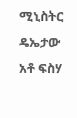ሚኒስትር ዴኤታው አቶ ፍስሃ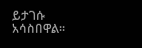ይታገሱ አሳስበዋል።